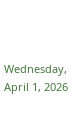Wednesday, April 1, 2026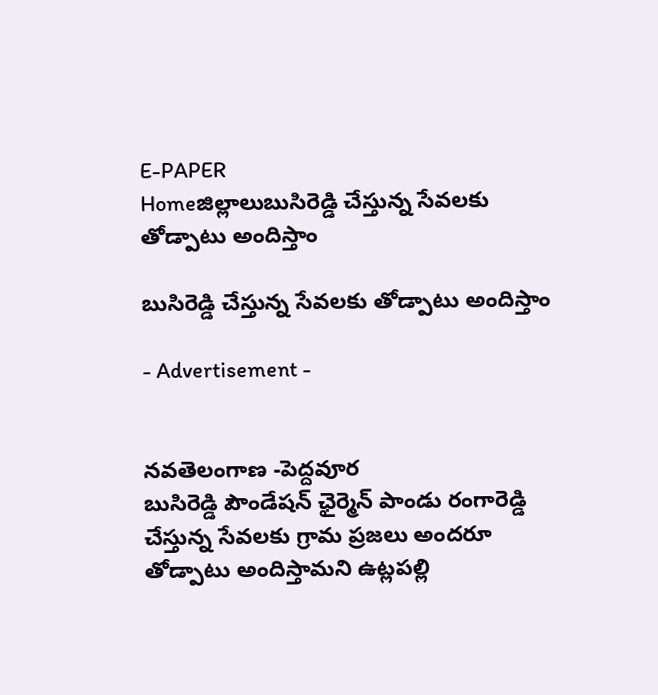E-PAPER
Homeజిల్లాలుబుసిరెడ్డి చేస్తున్న సేవలకు తోడ్పాటు అందిస్తాం

బుసిరెడ్డి చేస్తున్న సేవలకు తోడ్పాటు అందిస్తాం

- Advertisement -


నవతెలంగాణ -పెద్దవూర
బుసిరెడ్డి పౌండేషన్ ఛైర్మెన్ పాండు రంగారెడ్డి చేస్తున్న సేవలకు గ్రామ ప్రజలు అందరూ తోడ్పాటు అందిస్తామని ఉట్లపల్లి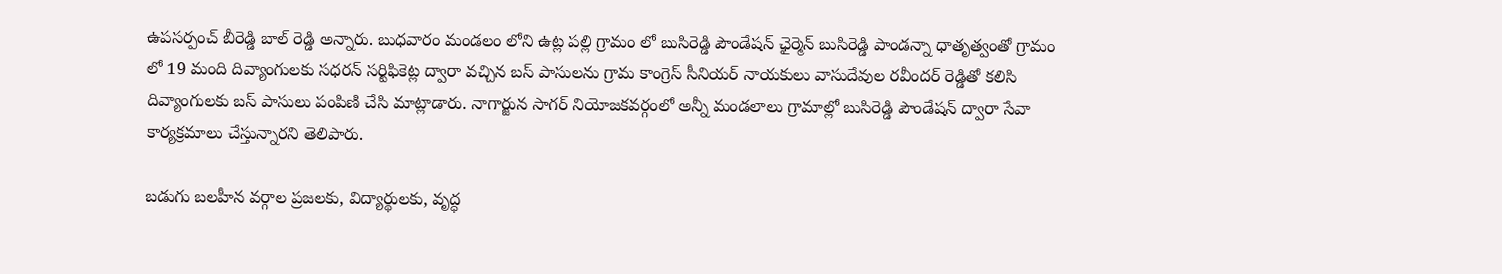ఉపసర్పంచ్ బీరెడ్డి బాల్ రెడ్డి అన్నారు. బుధవారం మండలం లోని ఉట్ల పల్లి గ్రామం లో బుసిరెడ్డి పౌండేషన్ ఛైర్మెన్ బుసిరెడ్డి పాండన్నా ధాతృత్వంతో గ్రామం లో 19 మంది దివ్యాంగులకు సధరన్ సర్టిఫికెట్ల ద్వారా వచ్చిన బస్ పాసులను గ్రామ కాంగ్రెస్ సీనియర్ నాయకులు వాసుదేవుల రవీందర్ రెడ్డితో కలిసి దివ్యాంగులకు బస్ పాసులు పంపిణి చేసి మాట్లాడారు. నాగార్జున సాగర్ నియోజకవర్గంలో అన్నీ మండలాలు గ్రామాల్లో బుసిరెడ్డి పౌండేషన్ ద్వారా సేవా కార్యక్రమాలు చేస్తున్నారని తెలిపారు.

బడుగు బలహీన వర్గాల ప్రజలకు, విద్యార్థులకు, వృద్ధ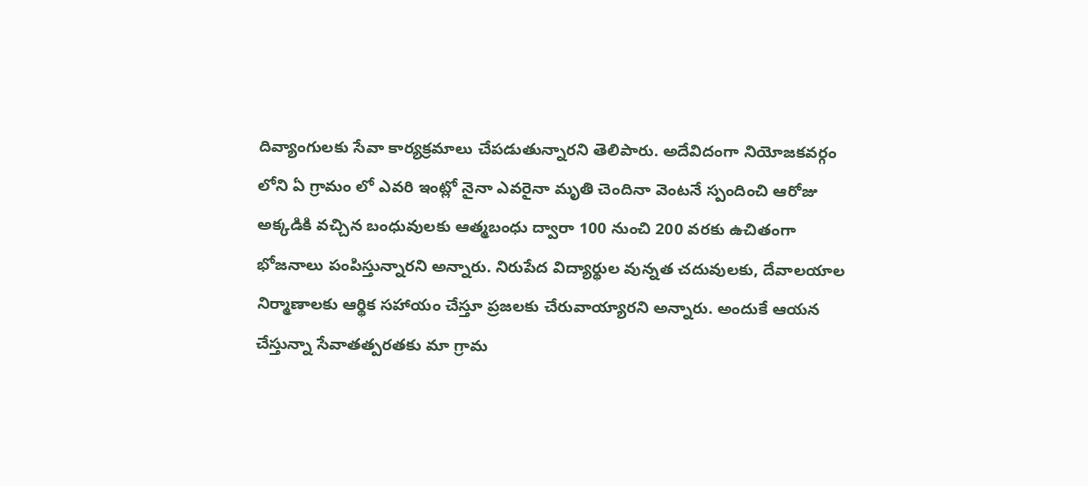దివ్యాంగులకు సేవా కార్యక్రమాలు చేపడుతున్నారని తెలిపారు. అదేవిదంగా నియోజకవర్గం లోని ఏ గ్రామం లో ఎవరి ఇంట్లో నైనా ఎవరైనా మృతి చెందినా వెంటనే స్పందించి ఆరోజు అక్కడికి వచ్చిన బంధువులకు ఆత్మబంధు ద్వారా 100 నుంచి 200 వరకు ఉచితంగా భోజనాలు పంపిస్తున్నారని అన్నారు. నిరుపేద విద్యార్థుల వున్నత చదువులకు, దేవాలయాల నిర్మాణాలకు ఆర్థిక సహాయం చేస్తూ ప్రజలకు చేరువాయ్యారని అన్నారు. అందుకే ఆయన చేస్తున్నా సేవాతత్పరతకు మా గ్రామ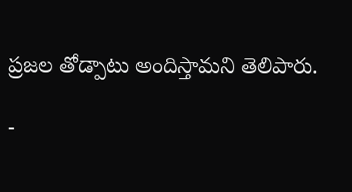ప్రజల తోడ్పాటు అందిస్తామని తెలిపారు.

-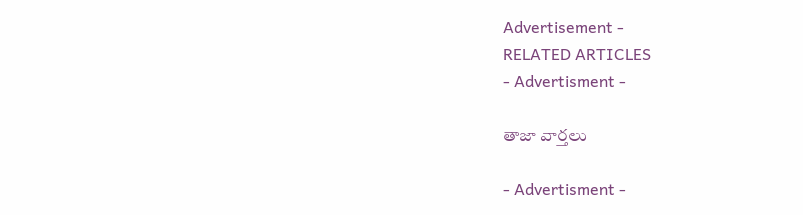Advertisement -
RELATED ARTICLES
- Advertisment -

తాజా వార్తలు

- Advertisment -